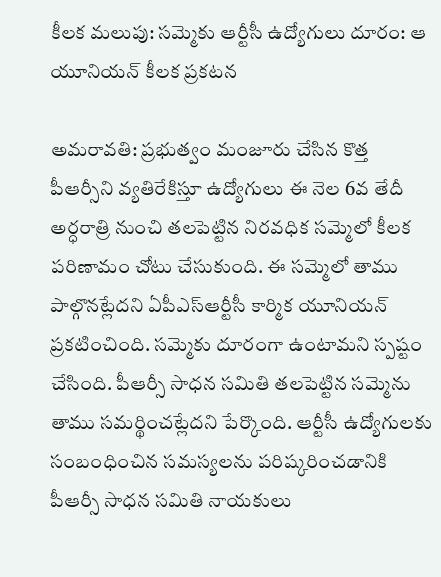కీలక మలుపు: సమ్మెకు ఆర్టీసీ ఉద్యోగులు దూరం: ఆ యూనియన్ కీలక ప్రకటన

అమరావతి: ప్రభుత్వం మంజూరు చేసిన కొత్త పీఆర్సీని వ్యతిరేకిస్తూ ఉద్యోగులు ఈ నెల 6వ తేదీ అర్ధరాత్రి నుంచి తలపెట్టిన నిరవధిక సమ్మెలో కీలక పరిణామం చోటు చేసుకుంది. ఈ సమ్మెలో తాము పాల్గొనట్లేదని ఏపీఎస్ఆర్టీసీ కార్మిక యూనియన్ ప్రకటించింది. సమ్మెకు దూరంగా ఉంటామని స్పష్టం చేసింది. పీఆర్సీ సాధన సమితి తలపెట్టిన సమ్మెను తాము సమర్థించట్లేదని పేర్కొంది. ఆర్టీసీ ఉద్యోగులకు సంబంధించిన సమస్యలను పరిష్కరించడానికి పీఆర్సీ సాధన సమితి నాయకులు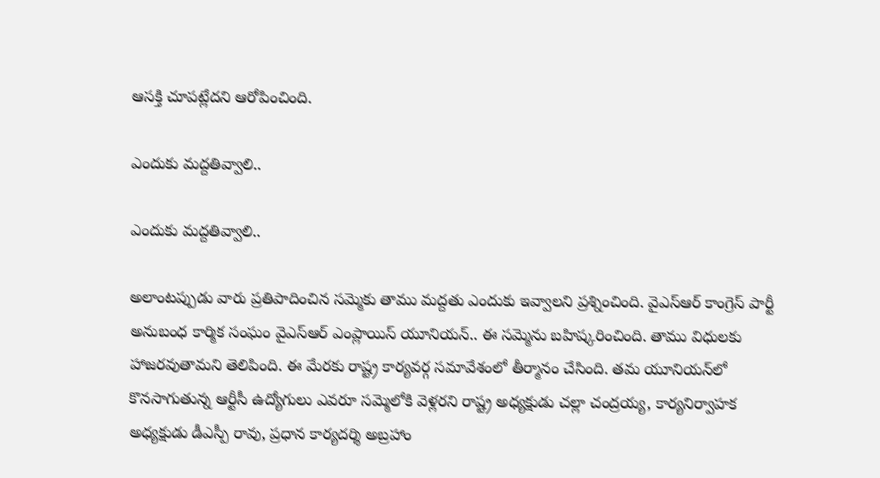ఆసక్తి చూపట్లేదని ఆరోపించింది.

ఎందుకు మద్దతివ్వాలి..

ఎందుకు మద్దతివ్వాలి..

అలాంటప్పుడు వారు ప్రతిపాదించిన సమ్మెకు తాము మద్దతు ఎందుకు ఇవ్వాలని ప్రశ్నించింది. వైఎస్ఆర్ కాంగ్రెస్ పార్టీ అనుబంధ కార్మిక సంఘం వైఎస్ఆర్ ఎంప్లాయిస్ యూనియన్.. ఈ సమ్మెను బహిష్కరించింది. తాము విధులకు హాజరవుతామని తెలిపింది. ఈ మేరకు రాష్ట్ర కార్యవర్గ సమావేశంలో తీర్మానం చేసింది. తమ యూనియన్‌లో కొనసాగుతున్న ఆర్టీసీ ఉద్యోగులు ఎవరూ సమ్మెలోకి వెళ్లరని రాష్ట్ర అధ్యక్షుడు చల్లా చంద్రయ్య, కార్యనిర్వాహక అధ్యక్షుడు డీఎస్పీ రావు, ప్రధాన కార్యదర్శి అబ్రహాం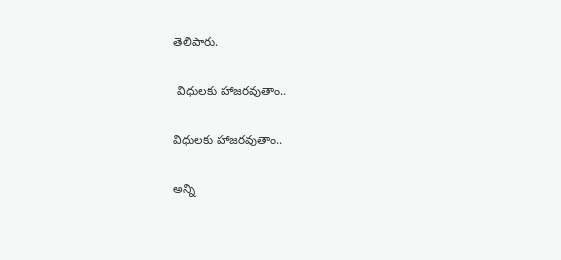తెలిపారు.

 విధులకు హాజరవుతాం..

విధులకు హాజరవుతాం..

అన్ని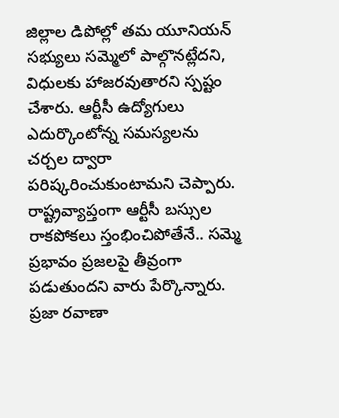జిల్లాల డిపోల్లో తమ యూనియన్ సభ్యులు సమ్మెలో పాల్గొనట్లేదని, విధులకు హాజరవుతారని స్పష్టం చేశారు. ఆర్టీసీ ఉద్యోగులు ఎదుర్కొంటోన్న సమస్యలను చర్చల ద్వారా పరిష్కరించుకుంటామని చెప్పారు. రాష్ట్రవ్యాప్తంగా ఆర్టీసీ బస్సుల రాకపోకలు స్తంభించిపోతేనే.. సమ్మె ప్రభావం ప్రజలపై తీవ్రంగా పడుతుందని వారు పేర్కొన్నారు. ప్రజా రవాణా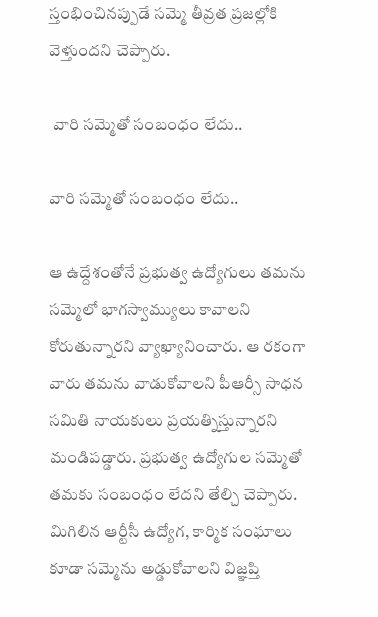స్తంభించినప్పుడే సమ్మె తీవ్రత ప్రజల్లోకి వెళ్తుందని చెప్పారు.

 వారి సమ్మెతో సంబంధం లేదు..

వారి సమ్మెతో సంబంధం లేదు..

ఆ ఉద్దేశంతోనే ప్రభుత్వ ఉద్యోగులు తమను సమ్మెలో భాగస్వామ్యులు కావాలని కోరుతున్నారని వ్యాఖ్యానించారు. ఆ రకంగా వారు తమను వాడుకోవాలని పీఆర్సీ సాధన సమితి నాయకులు ప్రయత్నిస్తున్నారని మండిపడ్డారు. ప్రభుత్వ ఉద్యోగుల సమ్మెతో తమకు సంబంధం లేదని తేల్చి చెప్పారు. మిగిలిన ఆర్టీసీ ఉద్యోగ, కార్మిక సంఘాలు కూడా సమ్మెను అడ్డుకోవాలని విజ్ఞప్తి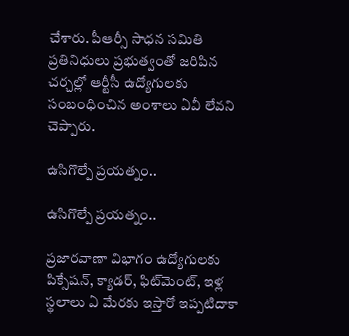చేశారు. పీఆర్సీ సాధన సమితి ప్రతినిధులు ప్రభుత్వంతో జరిపిన చర్చల్లో ఆర్టీసీ ఉద్యోగులకు సంబంధించిన అంశాలు ఏవీ లేవని చెప్పారు.

ఉసిగొల్పే ప్రయత్నం..

ఉసిగొల్పే ప్రయత్నం..

ప్రజారవాణా విభాగం ఉద్యోగులకు పిక్సేషన్, క్యాడర్, ఫిట్‌మెంట్, ఇళ్ల స్థలాలు ఏ మేరకు ఇస్తారో ఇప్పటిదాకా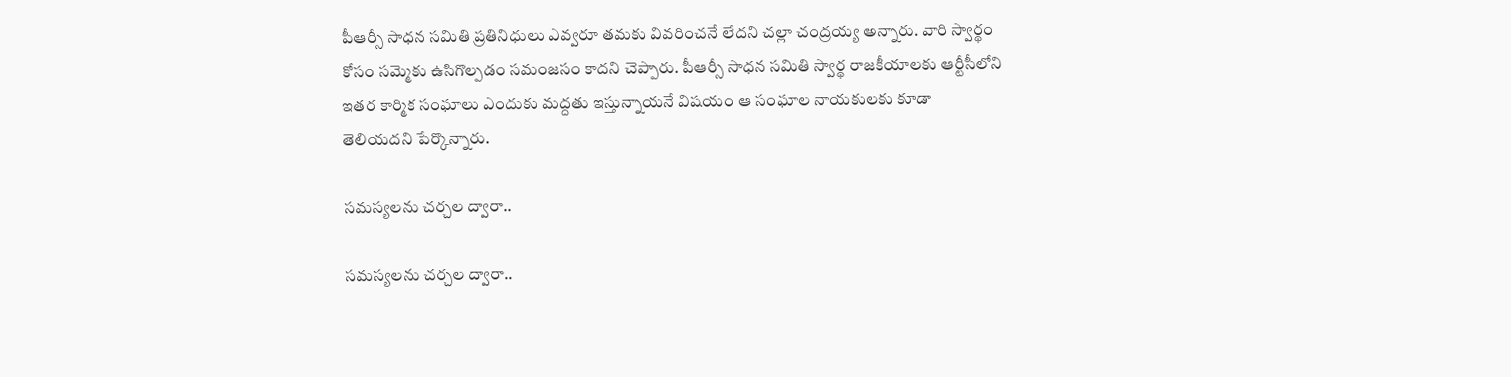పీఆర్సీ సాధన సమితి ప్రతినిధులు ఎవ్వరూ తమకు వివరించనే లేదని చల్లా చంద్రయ్య అన్నారు. వారి స్వార్థం కోసం సమ్మెకు ఉసిగొల్పడం సమంజసం కాదని చెప్పారు. పీఆర్సీ సాధన సమితి స్వార్థ రాజకీయాలకు ఆర్టీసీలోని ఇతర కార్మిక సంఘాలు ఎందుకు మద్దతు ఇస్తున్నాయనే విషయం ఆ సంఘాల నాయకులకు కూడా తెలియదని పేర్కొన్నారు.

సమస్యలను చర్చల ద్వారా..

సమస్యలను చర్చల ద్వారా..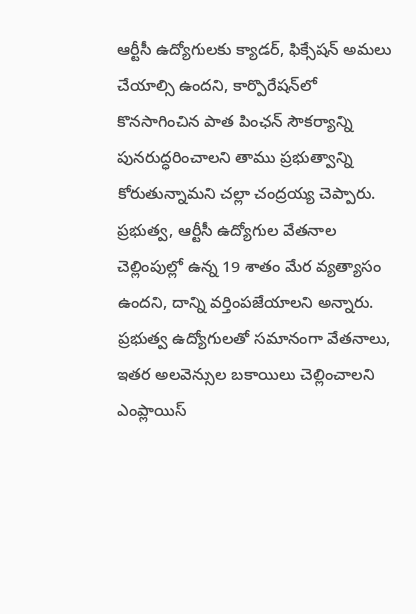ఆర్టీసీ ఉద్యోగులకు క్యాడర్, ఫిక్సేషన్‌ అమలు చేయాల్సి ఉందని, కార్పొరేషన్‌లో కొనసాగించిన పాత పింఛన్ సౌకర్యాన్ని పునరుద్ధరించాలని తాము ప్రభుత్వాన్ని కోరుతున్నామని చల్లా చంద్రయ్య చెప్పారు. ప్రభుత్వ, ఆర్టీసీ ఉద్యోగుల వేతనాల చెల్లింపుల్లో ఉన్న 19 శాతం మేర వ్యత్యాసం ఉందని, దాన్ని వర్తింపజేయాలని అన్నారు. ప్రభుత్వ ఉద్యోగులతో సమానంగా వేతనాలు, ఇతర అలవెన్సుల బకాయిలు చెల్లించాలని ఎంప్లాయిస్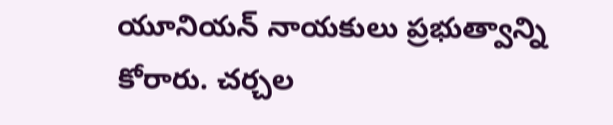యూనియన్ నాయకులు ప్రభుత్వాన్ని కోరారు. చర్చల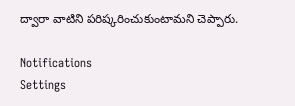ద్వారా వాటిని పరిష్కరించుకుంటామని చెప్పారు.

Notifications
Settings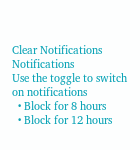Clear Notifications
Notifications
Use the toggle to switch on notifications
  • Block for 8 hours
  • Block for 12 hours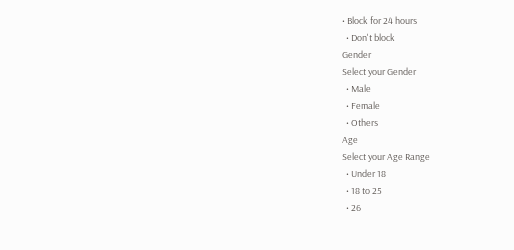• Block for 24 hours
  • Don't block
Gender
Select your Gender
  • Male
  • Female
  • Others
Age
Select your Age Range
  • Under 18
  • 18 to 25
  • 26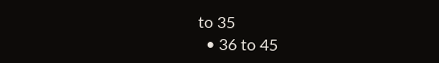to 35
  • 36 to 45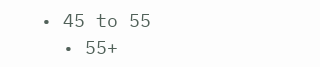• 45 to 55
  • 55+